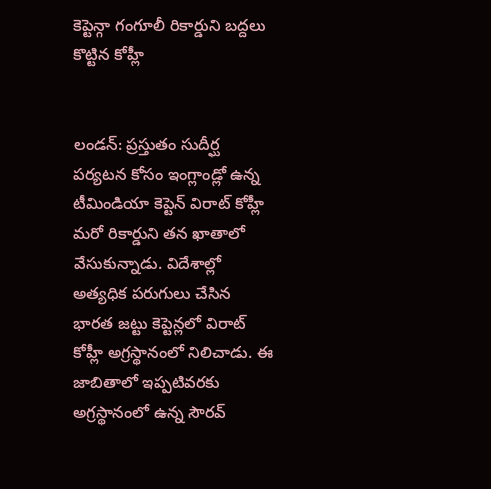కెప్టెన్గా గంగూలీ రికార్డుని బద్దలు కొట్టిన కోహ్లీ


లండన్: ప్రస్తుతం సుదీర్ఘ పర్యటన కోసం ఇంగ్లాండ్లో ఉన్న టీమిండియా కెప్టెన్ విరాట్ కోహ్లీ మరో రికార్డుని తన ఖాతాలో వేసుకున్నాడు. విదేశాల్లో అత్యధిక పరుగులు చేసిన భారత జట్టు కెప్టెన్లలో విరాట్ కోహ్లీ అగ్రస్థానంలో నిలిచాడు. ఈ జాబితాలో ఇప్పటివరకు అగ్రస్థానంలో ఉన్న సౌరవ్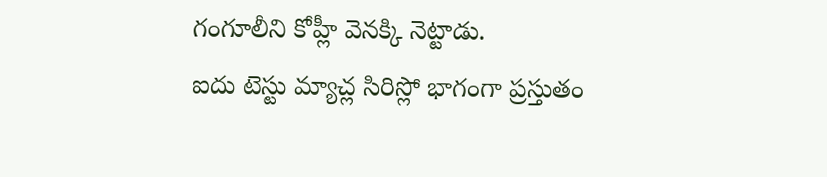గంగూలీని కోహ్లీ వెనక్కి నెట్టాడు.
ఐదు టెస్టు మ్యాచ్ల సిరిస్లో భాగంగా ప్రస్తుతం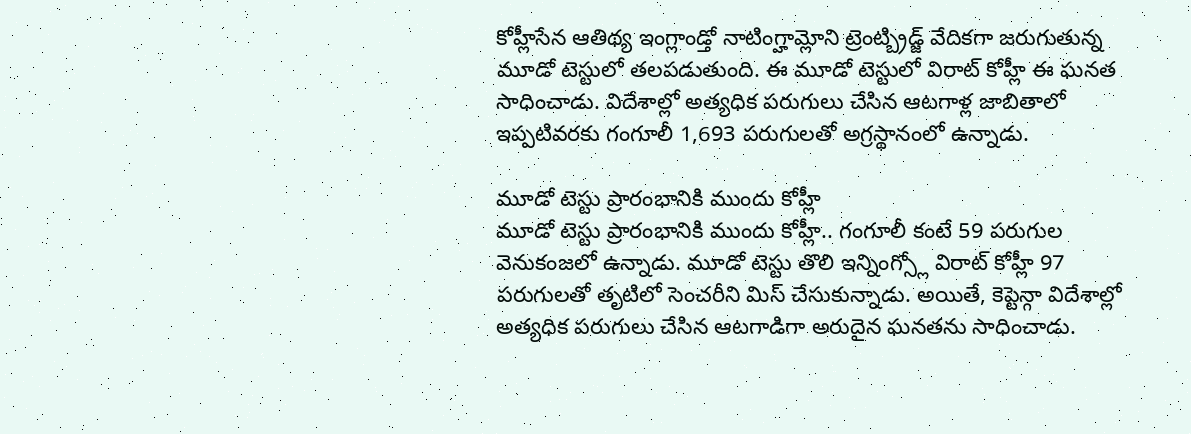కోహ్లీసేన ఆతిథ్య ఇంగ్లాండ్తో నాటింగ్హామ్లోని ట్రెంట్బ్రిడ్జ్ వేదికగా జరుగుతున్న మూడో టెస్టులో తలపడుతుంది. ఈ మూడో టెస్టులో విరాట్ కోహ్లీ ఈ ఘనత సాధించాడు. విదేశాల్లో అత్యధిక పరుగులు చేసిన ఆటగాళ్ల జాబితాలో ఇప్పటివరకు గంగూలీ 1,693 పరుగులతో అగ్రస్థానంలో ఉన్నాడు.

మూడో టెస్టు ప్రారంభానికి ముందు కోహ్లీ
మూడో టెస్టు ప్రారంభానికి ముందు కోహ్లీ.. గంగూలీ కంటే 59 పరుగుల వెనుకంజలో ఉన్నాడు. మూడో టెస్టు తొలి ఇన్నింగ్స్లో విరాట్ కోహ్లీ 97 పరుగులతో తృటిలో సెంచరీని మిస్ చేసుకున్నాడు. అయితే, కెప్టెన్గా విదేశాల్లో అత్యధిక పరుగులు చేసిన ఆటగాడిగా అరుదైన ఘనతను సాధించాడు.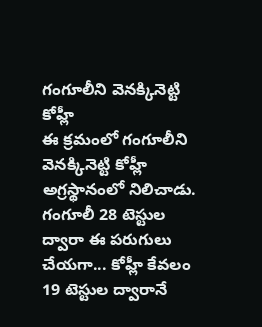గంగూలీని వెనక్కినెట్టి కోహ్లీ
ఈ క్రమంలో గంగూలీని వెనక్కినెట్టి కోహ్లీ అగ్రస్థానంలో నిలిచాడు. గంగూలీ 28 టెస్టుల ద్వారా ఈ పరుగులు చేయగా... కోహ్లీ కేవలం 19 టెస్టుల ద్వారానే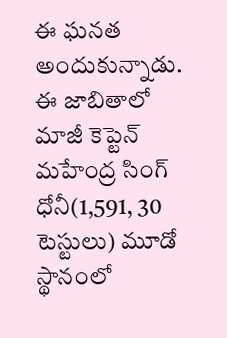ఈ ఘనత అందుకున్నాడు. ఈ జాబితాలో మాజీ కెప్టెన్ మహేంద్ర సింగ్ ధోనీ(1,591, 30 టెస్టులు) మూడో స్థానంలో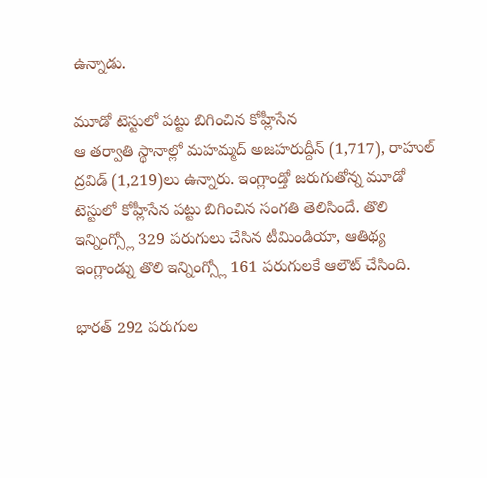ఉన్నాడు.

మూడో టెస్టులో పట్టు బిగించిన కోహ్లీసేన
ఆ తర్వాతి స్థానాల్లో మహమ్మద్ అజహరుద్దీన్ (1,717), రాహుల్ ద్రవిడ్ (1,219)లు ఉన్నారు. ఇంగ్లాండ్తో జరుగుతోన్న మూడో టెస్టులో కోహ్లీసేన పట్టు బిగించిన సంగతి తెలిసిందే. తొలి ఇన్నింగ్స్లో 329 పరుగులు చేసిన టీమిండియా, ఆతిథ్య ఇంగ్లాండ్ను తొలి ఇన్నింగ్స్లో 161 పరుగులకే ఆలౌట్ చేసింది.

భారత్ 292 పరుగుల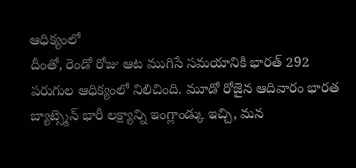ఆధిక్యంలో
దీంతో, రెండో రోజు ఆట ముగిసే సమయానికి భారత్ 292 పరుగుల ఆధిక్యంలో నిలిచింది. మూడో రోజైన ఆదివారం భారత బ్యాట్స్మెన్ భారీ లక్ష్యాన్ని ఇంగ్లాండ్కు ఇచ్చి, మన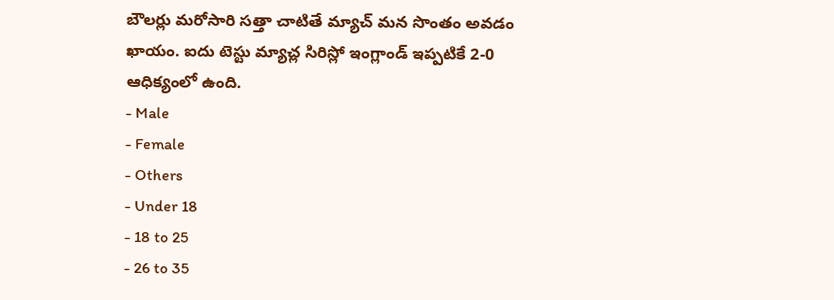బౌలర్లు మరోసారి సత్తా చాటితే మ్యాచ్ మన సొంతం అవడం ఖాయం. ఐదు టెస్టు మ్యాచ్ల సిరిస్లో ఇంగ్లాండ్ ఇప్పటికే 2-0 ఆధిక్యంలో ఉంది.
- Male
- Female
- Others
- Under 18
- 18 to 25
- 26 to 35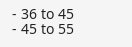- 36 to 45
- 45 to 55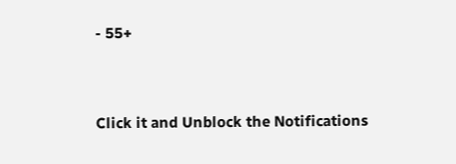- 55+


Click it and Unblock the Notifications